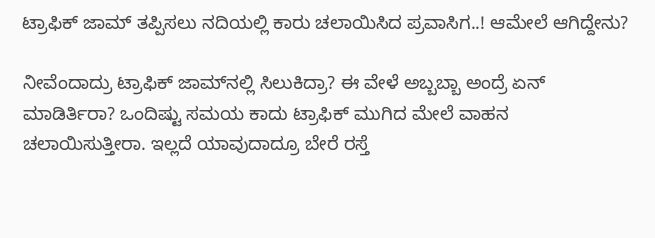ಟ್ರಾಫಿಕ್ ಜಾಮ್ ತಪ್ಪಿಸಲು ನದಿಯಲ್ಲಿ ಕಾರು ಚಲಾಯಿಸಿದ ಪ್ರವಾಸಿಗ..! ಆಮೇಲೆ ಆಗಿದ್ದೇನು?

ನೀವೆಂದಾದ್ರು ಟ್ರಾಫಿಕ್ ಜಾಮ್‌ನಲ್ಲಿ ಸಿಲುಕಿದ್ರಾ? ಈ ವೇಳೆ ಅಬ್ಬಬ್ಬಾ ಅಂದ್ರೆ ಏನ್ ಮಾಡಿರ್ತಿರಾ? ಒಂದಿಷ್ಟು ಸಮಯ ಕಾದು ಟ್ರಾಫಿಕ್ ಮುಗಿದ ಮೇಲೆ ವಾಹನ ಚಲಾಯಿಸುತ್ತೀರಾ. ಇಲ್ಲದೆ ಯಾವುದಾದ್ರೂ ಬೇರೆ ರಸ್ತೆ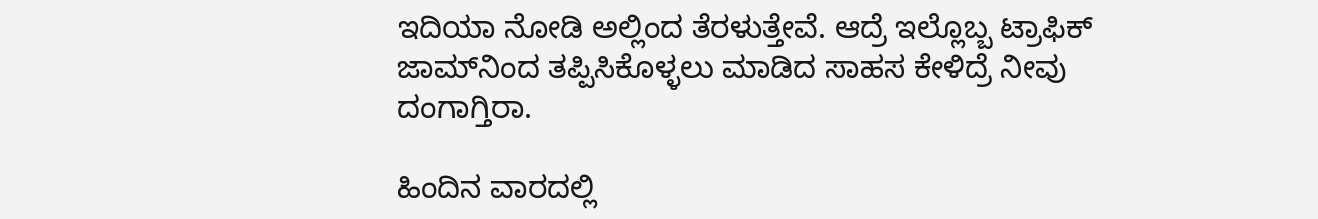ಇದಿಯಾ ನೋಡಿ ಅಲ್ಲಿಂದ ತೆರಳುತ್ತೇವೆ. ಆದ್ರೆ ಇಲ್ಲೊಬ್ಬ ಟ್ರಾಫಿಕ್ ಜಾಮ್‌ನಿಂದ ತಪ್ಪಿಸಿಕೊಳ್ಳಲು ಮಾಡಿದ ಸಾಹಸ ಕೇಳಿದ್ರೆ ನೀವು ದಂಗಾಗ್ತಿರಾ.

ಹಿಂದಿನ ವಾರದಲ್ಲಿ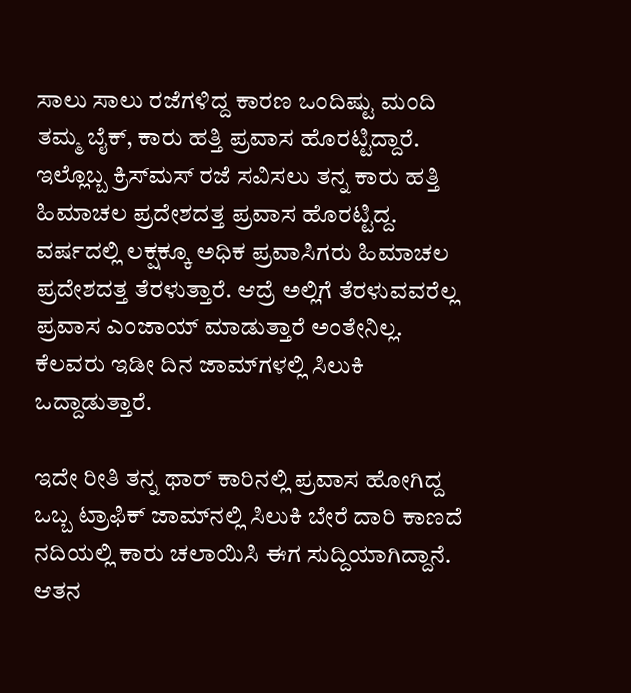ಸಾಲು ಸಾಲು ರಜೆಗಳಿದ್ದ ಕಾರಣ ಒಂದಿಷ್ಟು ಮಂದಿ ತಮ್ಮ ಬೈಕ್, ಕಾರು ಹತ್ತಿ ಪ್ರವಾಸ ಹೊರಟ್ಟಿದ್ದಾರೆ. ಇಲ್ಲೊಬ್ಬ ಕ್ರಿಸ್‌ಮಸ್ ರಜೆ ಸವಿಸಲು ತನ್ನ ಕಾರು ಹತ್ತಿ ಹಿಮಾಚಲ ಪ್ರದೇಶದತ್ತ ಪ್ರವಾಸ ಹೊರಟ್ಟಿದ್ದ. ವರ್ಷದಲ್ಲಿ ಲಕ್ಷಕ್ಕೂ ಅಧಿಕ ಪ್ರವಾಸಿಗರು ಹಿಮಾಚಲ ಪ್ರದೇಶದತ್ತ ತೆರಳುತ್ತಾರೆ. ಆದ್ರೆ ಅಲ್ಲಿಗೆ ತೆರಳುವವರೆಲ್ಲ ಪ್ರವಾಸ ಎಂಜಾಯ್ ಮಾಡುತ್ತಾರೆ ಅಂತೇನಿಲ್ಲ. ಕೆಲವರು ಇಡೀ ದಿನ ಜಾಮ್‌ಗಳಲ್ಲಿ ಸಿಲುಕಿ ಒದ್ದಾಡುತ್ತಾರೆ.

ಇದೇ ರೀತಿ ತನ್ನ ಥಾರ್ ಕಾರಿನಲ್ಲಿ ಪ್ರವಾಸ ಹೋಗಿದ್ದ ಒಬ್ಬ ಟ್ರಾಫಿಕ್ ಜಾಮ್‌ನಲ್ಲಿ ಸಿಲುಕಿ ಬೇರೆ ದಾರಿ ಕಾಣದೆ ನದಿಯಲ್ಲಿ ಕಾರು ಚಲಾಯಿಸಿ ಈಗ ಸುದ್ದಿಯಾಗಿದ್ದಾನೆ. ಆತನ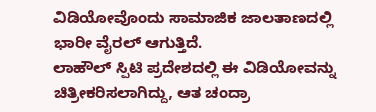ವಿಡಿಯೋವೊಂದು ಸಾಮಾಜಿಕ ಜಾಲತಾಣದಲ್ಲಿ ಭಾರೀ ವೈರಲ್ ಆಗುತ್ತಿದೆ.
ಲಾಹೌಲ್ ಸ್ಪಿಟಿ ಪ್ರದೇಶದಲ್ಲಿ ಈ ವಿಡಿಯೋವನ್ನು ಚಿತ್ರೀಕರಿಸಲಾಗಿದ್ದು, ಆತ ಚಂದ್ರಾ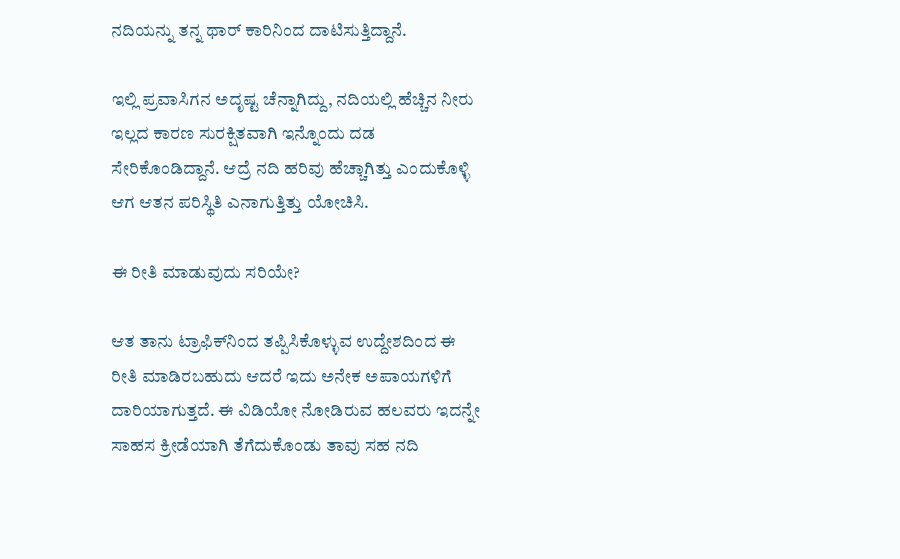ನದಿಯನ್ನು ತನ್ನ ಥಾರ್ ಕಾರಿನಿಂದ ದಾಟಿಸುತ್ತಿದ್ದಾನೆ.

ಇಲ್ಲಿ ಪ್ರವಾಸಿಗನ ಅದೃಷ್ಟ ಚೆನ್ನಾಗಿದ್ದು, ನದಿಯಲ್ಲಿ ಹೆಚ್ಚಿನ ನೀರು ಇಲ್ಲದ ಕಾರಣ ಸುರಕ್ಷಿತವಾಗಿ ಇನ್ನೊಂದು ದಡ ಸೇರಿಕೊಂಡಿದ್ದಾನೆ. ಆದ್ರೆ ನದಿ ಹರಿವು ಹೆಚ್ಚಾಗಿತ್ತು ಎಂದುಕೊಳ್ಳಿ ಆಗ ಆತನ ಪರಿಸ್ಥಿತಿ ಎನಾಗುತ್ತಿತ್ತು ಯೋಚಿಸಿ.

ಈ ರೀತಿ ಮಾಡುವುದು ಸರಿಯೇ?

ಆತ ತಾನು ಟ್ರಾಫಿಕ್‌ನಿಂದ ತಪ್ಪಿಸಿಕೊಳ್ಳುವ ಉದ್ದೇಶದಿಂದ ಈ ರೀತಿ ಮಾಡಿರಬಹುದು ಆದರೆ ಇದು ಅನೇಕ ಅಪಾಯಗಳಿಗೆ ದಾರಿಯಾಗುತ್ತದೆ. ಈ ವಿಡಿಯೋ ನೋಡಿರುವ ಹಲವರು ಇದನ್ನೇ ಸಾಹಸ ಕ್ರೀಡೆಯಾಗಿ ತೆಗೆದುಕೊಂಡು ತಾವು ಸಹ ನದಿ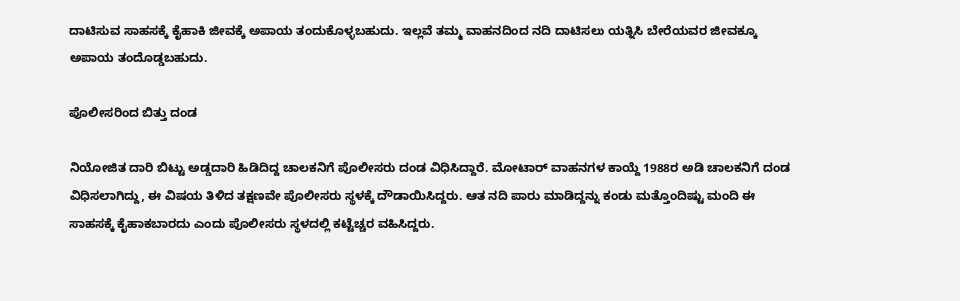ದಾಟಿಸುವ ಸಾಹಸಕ್ಕೆ ಕೈಹಾಕಿ ಜೀವಕ್ಕೆ ಅಪಾಯ ತಂದುಕೊಳ್ಳಬಹುದು. ಇಲ್ಲವೆ ತಮ್ಮ ವಾಹನದಿಂದ ನದಿ ದಾಟಿಸಲು ಯತ್ನಿಸಿ ಬೇರೆಯವರ ಜೀವಕ್ಕೂ ಅಪಾಯ ತಂದೊಡ್ಡಬಹುದು.

ಪೊಲೀಸರಿಂದ ಬಿತ್ತು ದಂಡ

ನಿಯೋಜಿತ ದಾರಿ ಬಿಟ್ಟು ಅಡ್ಡದಾರಿ ಹಿಡಿದಿದ್ದ ಚಾಲಕನಿಗೆ ಪೊಲೀಸರು ದಂಡ ವಿಧಿಸಿದ್ದಾರೆ. ಮೋಟಾರ್ ವಾಹನಗಳ ಕಾಯ್ದೆ 1988ರ ಅಡಿ ಚಾಲಕನಿಗೆ ದಂಡ ವಿಧಿಸಲಾಗಿದ್ದು, ಈ ವಿಷಯ ತಿಳಿದ ತಕ್ಷಣವೇ ಪೊಲೀಸರು ಸ್ಥಳಕ್ಕೆ ದೌಡಾಯಿಸಿದ್ದರು. ಆತ ನದಿ ಪಾರು ಮಾಡಿದ್ದನ್ನು ಕಂಡು ಮತ್ತೊಂದಿಷ್ಟು ಮಂದಿ ಈ ಸಾಹಸಕ್ಕೆ ಕೈಹಾಕಬಾರದು ಎಂದು ಪೊಲೀಸರು ಸ್ಥಳದಲ್ಲಿ ಕಟ್ಟೆಚ್ಚರ ವಹಿಸಿದ್ದರು.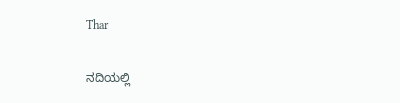Thar

ನದಿಯಲ್ಲಿ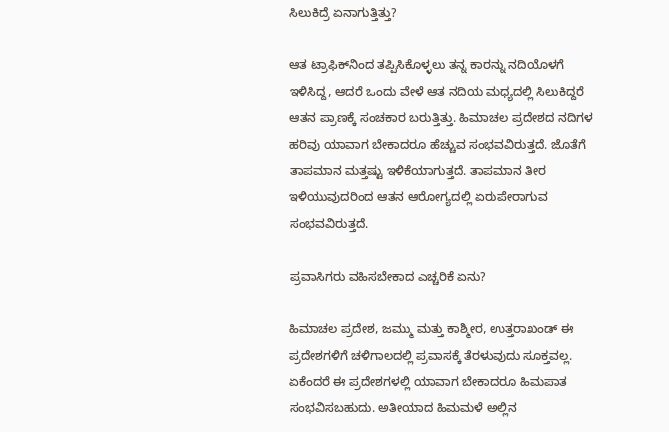ಸಿಲುಕಿದ್ರೆ ಏನಾಗುತ್ತಿತ್ತು?

ಆತ ಟ್ರಾಫಿಕ್‌ನಿಂದ ತಪ್ಪಿಸಿಕೊಳ್ಳಲು ತನ್ನ ಕಾರನ್ನು ನದಿಯೊಳಗೆ ಇಳಿಸಿದ್ದ, ಆದರೆ ಒಂದು ವೇಳೆ ಆತ ನದಿಯ ಮಧ್ಯದಲ್ಲಿ ಸಿಲುಕಿದ್ದರೆ ಆತನ ಪ್ರಾಣಕ್ಕೆ ಸಂಚಕಾರ ಬರುತ್ತಿತ್ತು. ಹಿಮಾಚಲ ಪ್ರದೇಶದ ನದಿಗಳ ಹರಿವು ಯಾವಾಗ ಬೇಕಾದರೂ ಹೆಚ್ಚುವ ಸಂಭವವಿರುತ್ತದೆ. ಜೊತೆಗೆ ತಾಪಮಾನ ಮತ್ತಷ್ಟು ಇಳಿಕೆಯಾಗುತ್ತದೆ. ತಾಪಮಾನ ತೀರ ಇಳಿಯುವುದರಿಂದ ಆತನ ಆರೋಗ್ಯದಲ್ಲಿ ಏರುಪೇರಾಗುವ ಸಂಭವವಿರುತ್ತದೆ.

ಪ್ರವಾಸಿಗರು ವಹಿಸಬೇಕಾದ ಎಚ್ಚರಿಕೆ ಏನು?

ಹಿಮಾಚಲ ಪ್ರದೇಶ, ಜಮ್ಮು ಮತ್ತು ಕಾಶ್ಮೀರ, ಉತ್ತರಾಖಂಡ್ ಈ ಪ್ರದೇಶಗಳಿಗೆ ಚಳಿಗಾಲದಲ್ಲಿ ಪ್ರವಾಸಕ್ಕೆ ತೆರಳುವುದು ಸೂಕ್ತವಲ್ಲ. ಏಕೆಂದರೆ ಈ ಪ್ರದೇಶಗಳಲ್ಲಿ ಯಾವಾಗ ಬೇಕಾದರೂ ಹಿಮಪಾತ ಸಂಭವಿಸಬಹುದು. ಅತೀಯಾದ ಹಿಮಮಳೆ ಅಲ್ಲಿನ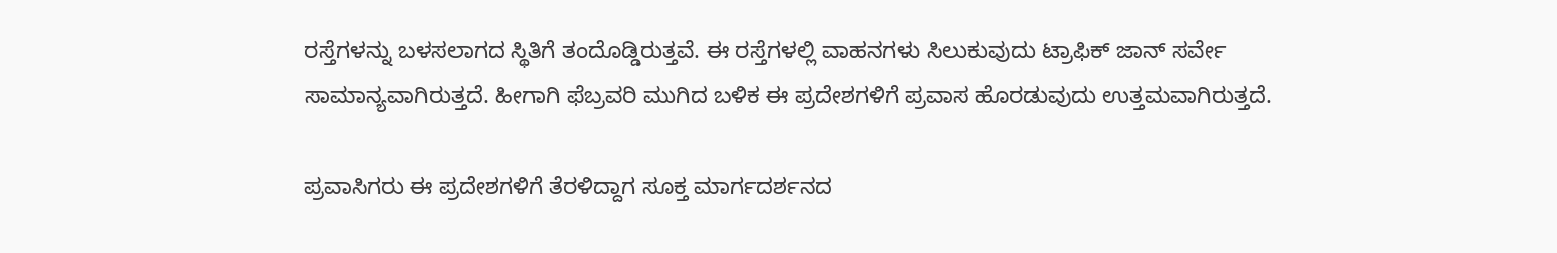ರಸ್ತೆಗಳನ್ನು ಬಳಸಲಾಗದ ಸ್ಥಿತಿಗೆ ತಂದೊಡ್ಡಿರುತ್ತವೆ. ಈ ರಸ್ತೆಗಳಲ್ಲಿ ವಾಹನಗಳು ಸಿಲುಕುವುದು ಟ್ರಾಫಿಕ್ ಜಾನ್ ಸರ್ವೇ ಸಾಮಾನ್ಯವಾಗಿರುತ್ತದೆ. ಹೀಗಾಗಿ ಫೆಬ್ರವರಿ ಮುಗಿದ ಬಳಿಕ ಈ ಪ್ರದೇಶಗಳಿಗೆ ಪ್ರವಾಸ ಹೊರಡುವುದು ಉತ್ತಮವಾಗಿರುತ್ತದೆ.

ಪ್ರವಾಸಿಗರು ಈ ಪ್ರದೇಶಗಳಿಗೆ ತೆರಳಿದ್ದಾಗ ಸೂಕ್ತ ಮಾರ್ಗದರ್ಶನದ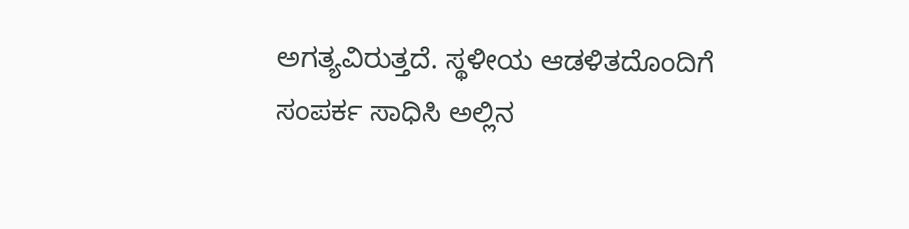ಅಗತ್ಯವಿರುತ್ತದೆ. ಸ್ಥಳೀಯ ಆಡಳಿತದೊಂದಿಗೆ ಸಂಪರ್ಕ ಸಾಧಿಸಿ ಅಲ್ಲಿನ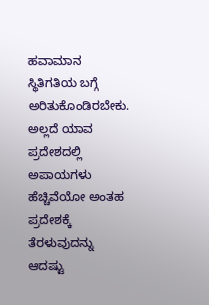ಹವಾಮಾನ ಸ್ಥಿತಿಗತಿಯ ಬಗ್ಗೆ ಅರಿತುಕೊಂಡಿರಬೇಕು. ಅಲ್ಲದೆ ಯಾವ ಪ್ರದೇಶದಲ್ಲಿ ಅಪಾಯಗಳು ಹೆಚ್ಚಿವೆಯೋ ಅಂತಹ ಪ್ರದೇಶಕ್ಕೆ ತೆರಳುವುದನ್ನು ಆದಷ್ಟು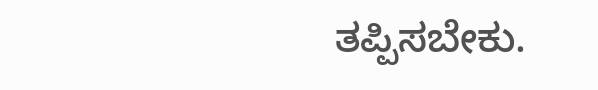ತಪ್ಪಿಸಬೇಕು.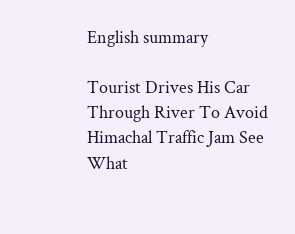English summary

Tourist Drives His Car Through River To Avoid Himachal Traffic Jam See What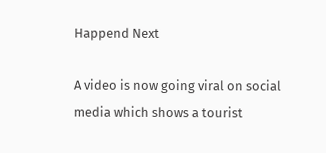Happend Next

A video is now going viral on social media which shows a tourist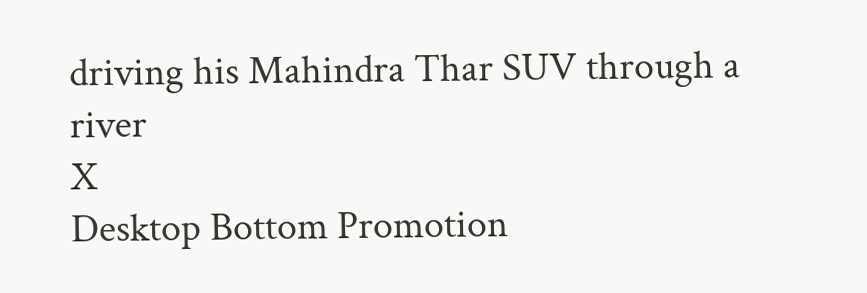driving his Mahindra Thar SUV through a river
X
Desktop Bottom Promotion